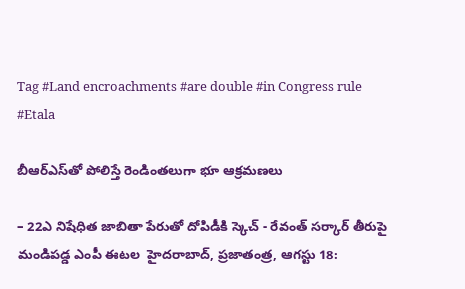Tag #Land encroachments #are double #in Congress rule #Etala

బీఆర్‌ఎస్‌తో పోలిస్తే రెండింతలుగా భూ ఆక్రమణలు

– 22ఎ నిషేధిత జాబితా పేరుతో దోపిడీకి స్కెచ్‌ - రేవంత్‌ ‌సర్కార్‌ ‌తీరుపై మండిపడ్డ ఎంపీ ఈటల  ‌హైదరాబాద్‌, ప్రజాతంత్ర, ఆగస్టు 18: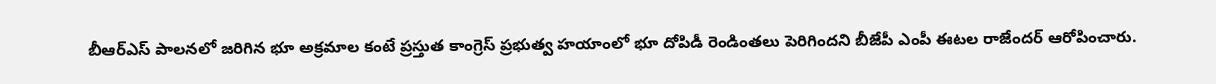బీఆర్‌ఎస్‌ ‌పాలనలో జరిగిన భూ అక్రమాల కంటే ప్రస్తుత కాంగ్రెస్‌ ‌ప్రభుత్వ హయాంలో భూ దోపిడీ రెండింతలు పెరిగిందని బీజేపీ ఎంపీ ఈటల రాజేందర్‌ ఆరోపించారు.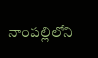నాంపల్లిలోని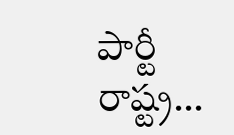పార్టీ రాష్ట్ర…